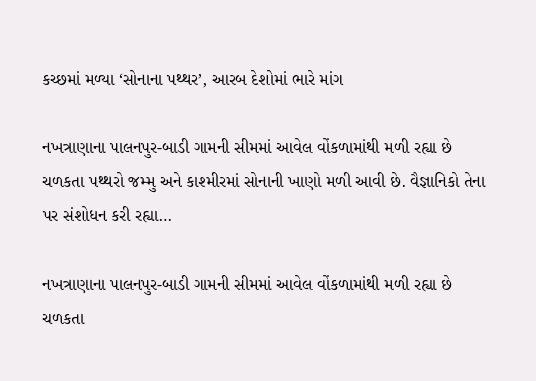કચ્છમાં મળ્યા ‘સોનાના પથ્થર’, આરબ દેશોમાં ભારે માંગ

નખત્રાણાના પાલનપુર-બાડી ગામની સીમમાં આવેલ વોંકળામાંથી મળી રહ્યા છે ચળકતા પથ્થરો જમ્મુ અને કાશ્મીરમાં સોનાની ખાણો મળી આવી છે. વૈજ્ઞાનિકો તેના પર સંશોધન કરી રહ્યા…

નખત્રાણાના પાલનપુર-બાડી ગામની સીમમાં આવેલ વોંકળામાંથી મળી રહ્યા છે ચળકતા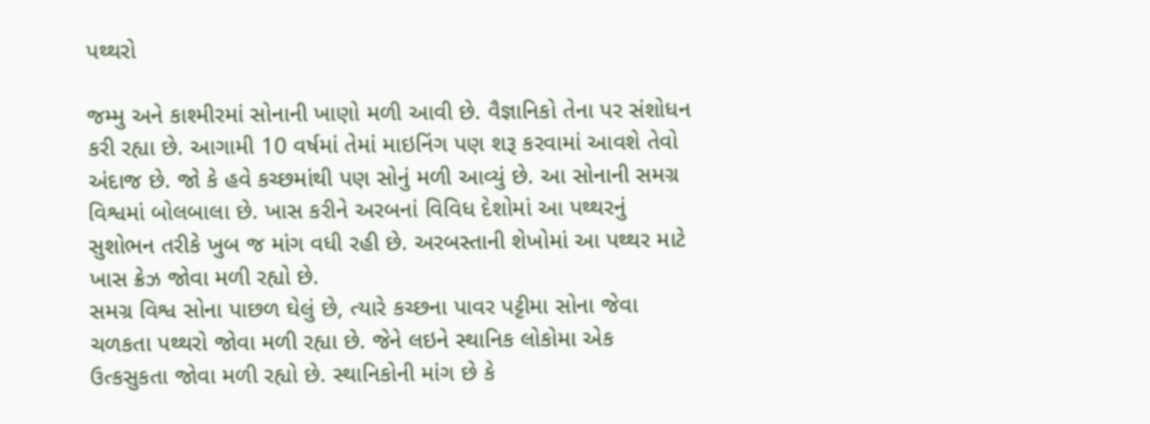પથ્થરો

જમ્મુ અને કાશ્મીરમાં સોનાની ખાણો મળી આવી છે. વૈજ્ઞાનિકો તેના પર સંશોધન કરી રહ્યા છે. આગામી 10 વર્ષમાં તેમાં માઇનિંગ પણ શરૂ કરવામાં આવશે તેવો અંદાજ છે. જો કે હવે કચ્છમાંથી પણ સોનું મળી આવ્યું છે. આ સોનાની સમગ્ર વિશ્વમાં બોલબાલા છે. ખાસ કરીને અરબનાં વિવિધ દેશોમાં આ પથ્થરનું સુશોભન તરીકે ખુબ જ માંગ વધી રહી છે. અરબસ્તાની શેખોમાં આ પથ્થર માટે ખાસ ક્રેઝ જોવા મળી રહ્યો છે.
સમગ્ર વિશ્વ સોના પાછળ ઘેલું છે, ત્યારે કચ્છના પાવર પટ્ટીમા સોના જેવા ચળકતા પથ્થરો જોવા મળી રહ્યા છે. જેને લઇને સ્થાનિક લોકોમા એક ઉત્કસુકતા જોવા મળી રહ્યો છે. સ્થાનિકોની માંગ છે કે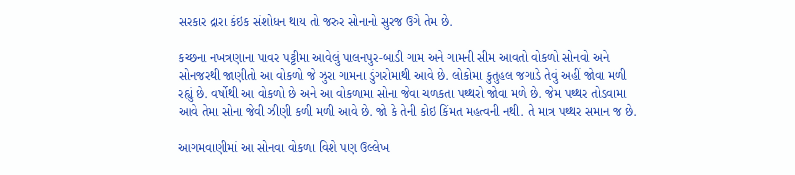સરકાર દ્રારા કંઇક સંશોધન થાય તો જરુર સોનાનો સુરજ ઉગે તેમ છે.

કચ્છના નખત્રણાના પાવર પટ્ટીમા આવેલું પાલનપુર-બાડી ગામ અને ગામની સીમ આવતો વોકળો સોનવો અને સોનજરથી જાણીતો આ વોકળો જે ઝુરા ગામના ડુંગરોમાથી આવે છે. લોકોમા કુતુહલ જગાડે તેવું અહીં જોવા મળી રહ્યું છે. વર્ષોથી આ વોકળો છે અને આ વોકળામા સોના જેવા ચળકતા પથ્થરો જોવા મળે છે. જેમ પથ્થર તોડવામા આવે તેમા સોના જેવી ઝીણી કળી મળી આવે છે. જો કે તેની કોઇ કિંમત મહત્વની નથી. તે માત્ર પથ્થર સમાન જ છે.

આગમવાણીમાં આ સોનવા વોકળા વિશે પણ ઉલ્લેખ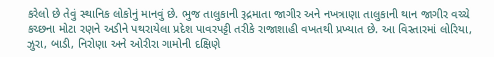કરેલો છે તેવું સ્થાનિક લોકોનું માનવું છે. ભુજ તાલુકાની રૂદ્રમાતા જાગીર અને નખત્રાણા તાલુકાની થાન જાગીર વચ્ચે કચ્છના મોટા રણને અડીને પથરાયેલા પ્રદેશ પાવરપટ્ટી તરીકે રાજાશાહી વખતથી પ્રખ્યાત છે. આ વિસ્તારમાં લોરિયા, ઝુરા, બાડી, નિરોણા અને ઓરીરા ગામોની દક્ષિણે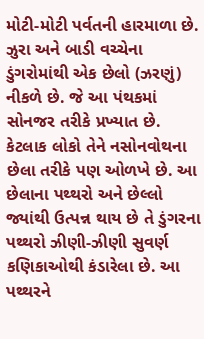મોટી-મોટી પર્વતની હારમાળા છે. ઝુરા અને બાડી વચ્ચેના ડુંગરોમાંથી એક છેલો (ઝરણું) નીકળે છે. જે આ પંથકમાં સોનજર તરીકે પ્રખ્યાત છે. કેટલાક લોકો તેને નસોનવોથના છેલા તરીકે પણ ઓળખે છે. આ છેલાના પથ્થરો અને છેલ્લો જ્યાંથી ઉત્પન્ન થાય છે તે ડુંગરના પથ્થરો ઝીણી-ઝીણી સુવર્ણ કણિકાઓથી કંડારેલા છે. આ પથ્થરને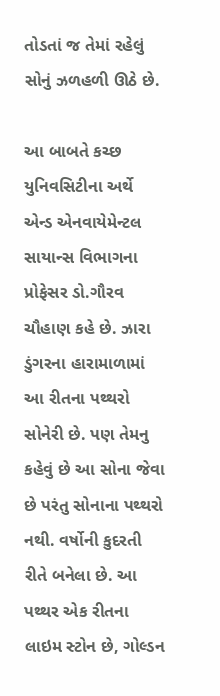તોડતાં જ તેમાં રહેલું સોનું ઝળહળી ઊઠે છે.

આ બાબતે કચ્છ યુનિવસિટીના અર્થે એન્ડ એનવાયેમેન્ટલ સાયાન્સ વિભાગના પ્રોફેસર ડો.ગૌરવ ચૌહાણ કહે છે. ઝારા ડુંગરના હારામાળામાં આ રીતના પથ્થરો સોનેરી છે. પણ તેમનુ કહેવું છે આ સોના જેવા છે પરંતુ સોનાના પથ્થરો નથી. વર્ષોની કુદરતી રીતે બનેલા છે. આ પથ્થર એક રીતના લાઇમ સ્ટોન છે, ગોલ્ડન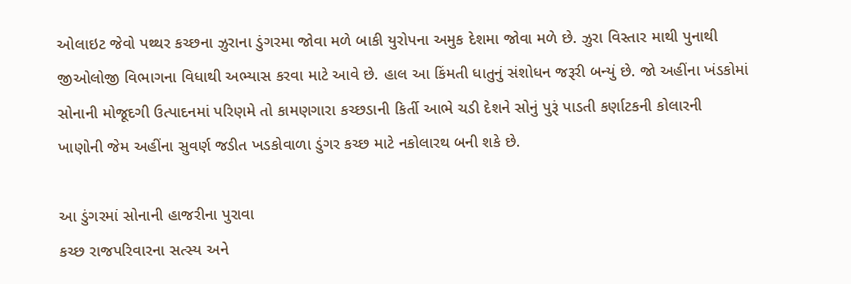ઓલાઇટ જેવો પથ્થર કચ્છના ઝુરાના ડુંગરમા જોવા મળે બાકી યુરોપના અમુક દેશમા જોવા મળે છે. ઝુરા વિસ્તાર માથી પુનાથી જીઓલોજી વિભાગના વિધાથી અભ્યાસ કરવા માટે આવે છે. હાલ આ કિંમતી ધાતુનું સંશોધન જરૂરી બન્યું છે. જો અહીંના ખંડકોમાં સોનાની મોજૂદગી ઉત્પાદનમાં પરિણમે તો કામણગારા કચ્છડાની કિર્તી આભે ચડી દેશને સોનું પુરૂં પાડતી કર્ણાટકની કોલારની ખાણોની જેમ અહીંના સુવર્ણ જડીત ખડકોવાળા ડુંગર કચ્છ માટે નકોલારથ બની શકે છે.

આ ડુંગરમાં સોનાની હાજરીના પુરાવા
કચ્છ રાજપરિવારના સત્સ્ય અને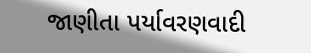જાણીતા પર્યાવરણવાદી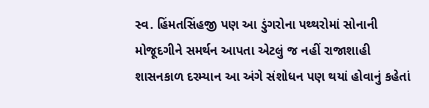સ્વ. હિંમતસિંહજી પણ આ ડુંગરોના પથ્થરોમાં સોનાની મોજૂદગીને સમર્થન આપતા એટલું જ નહીં રાજાશાહી શાસનકાળ દરમ્યાન આ અંગે સંશોધન પણ થયાં હોવાનું કહેતાં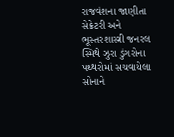રાજવંશના જાણીતા સેક્રેટરી અને ભૂસ્તરશાસ્ત્રી જનરલ સ્મિથે ઝુરા ડુંગરોના પથ્થરોમાં સચવાયેલા સોનાને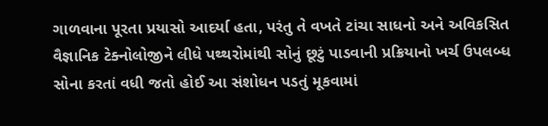ગાળવાના પૂરતા પ્રયાસો આદર્યા હતા, પરંતુ તે વખતે ટાંચા સાધનો અને અવિકસિત વૈજ્ઞાનિક ટેક્નોલોજીને લીધે પથ્થરોમાંથી સોનું છૂટું પાડવાની પ્રક્રિયાનો ખર્ચ ઉપલબ્ધ સોના કરતાં વધી જતો હોઈ આ સંશોધન પડતું મૂકવામાં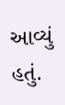આવ્યું હતું.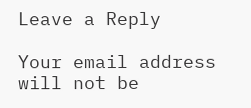Leave a Reply

Your email address will not be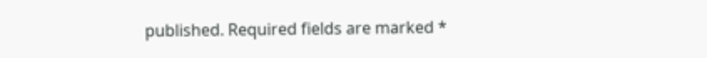published. Required fields are marked *